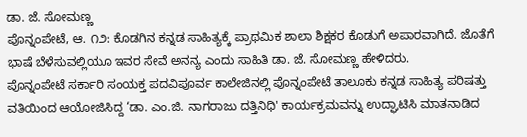ಡಾ. ಜೆ. ಸೋಮಣ್ಣ
ಪೊನ್ನಂಪೇಟೆ, ಆ. ೧೨: ಕೊಡಗಿನ ಕನ್ನಡ ಸಾಹಿತ್ಯಕ್ಕೆ ಪ್ರಾಥಮಿಕ ಶಾಲಾ ಶಿಕ್ಷಕರ ಕೊಡುಗೆ ಅಪಾರವಾಗಿದೆ. ಜೊತೆಗೆ ಭಾಷೆ ಬೆಳೆಸುವಲ್ಲಿಯೂ ಇವರ ಸೇವೆ ಅನನ್ಯ ಎಂದು ಸಾಹಿತಿ ಡಾ. ಜೆ. ಸೋಮಣ್ಣ ಹೇಳಿದರು.
ಪೊನ್ನಂಪೇಟೆ ಸರ್ಕಾರಿ ಸಂಯಕ್ತ ಪದವಿಪೂರ್ವ ಕಾಲೇಜಿನಲ್ಲಿ ಪೊನ್ನಂಪೇಟೆ ತಾಲೂಕು ಕನ್ನಡ ಸಾಹಿತ್ಯ ಪರಿಷತ್ತು ವತಿಯಿಂದ ಆಯೋಜಿಸಿದ್ದ ‘ಡಾ. ಎಂ.ಜಿ. ನಾಗರಾಜು ದತ್ತಿನಿಧಿ' ಕಾರ್ಯಕ್ರಮವನ್ನು ಉದ್ಘಾಟಿಸಿ ಮಾತನಾಡಿದ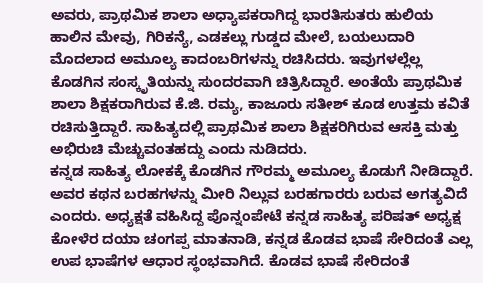ಅವರು, ಪ್ರಾಥಮಿಕ ಶಾಲಾ ಅಧ್ಯಾಪಕರಾಗಿದ್ದ ಭಾರತಿಸುತರು ಹುಲಿಯ ಹಾಲಿನ ಮೇವು, ಗಿರಿಕನ್ಯೆ, ಎಡಕಲ್ಲು ಗುಡ್ಡದ ಮೇಲೆ, ಬಯಲುದಾರಿ ಮೊದಲಾದ ಅಮೂಲ್ಯ ಕಾದಂಬರಿಗಳನ್ನು ರಚಿಸಿದರು. ಇವುಗಳಲ್ಲೆಲ್ಲ ಕೊಡಗಿನ ಸಂಸ್ಕೃತಿಯನ್ನು ಸುಂದರವಾಗಿ ಚಿತ್ರಿಸಿದ್ದಾರೆ. ಅಂತೆಯೆ ಪ್ರಾಥಮಿಕ ಶಾಲಾ ಶಿಕ್ಷಕರಾಗಿರುವ ಕೆ.ಜಿ. ರಮ್ಯ, ಕಾಜೂರು ಸತೀಶ್ ಕೂಡ ಉತ್ತಮ ಕವಿತೆ ರಚಿಸುತ್ತಿದ್ದಾರೆ. ಸಾಹಿತ್ಯದಲ್ಲಿ ಪ್ರಾಥಮಿಕ ಶಾಲಾ ಶಿಕ್ಷಕರಿಗಿರುವ ಆಸಕ್ತಿ ಮತ್ತು ಅಭಿರುಚಿ ಮೆಚ್ಚುವಂತಹದ್ದು ಎಂದು ನುಡಿದರು.
ಕನ್ನಡ ಸಾಹಿತ್ಯ ಲೋಕಕ್ಕೆ ಕೊಡಗಿನ ಗೌರಮ್ಮ ಅಮೂಲ್ಯ ಕೊಡುಗೆ ನೀಡಿದ್ದಾರೆ. ಅವರ ಕಥನ ಬರಹಗಳನ್ನು ಮೀರಿ ನಿಲ್ಲುವ ಬರಹಗಾರರು ಬರುವ ಅಗತ್ಯವಿದೆ ಎಂದರು. ಅಧ್ಯಕ್ಷತೆ ವಹಿಸಿದ್ದ ಪೊನ್ನಂಪೇಟೆ ಕನ್ನಡ ಸಾಹಿತ್ಯ ಪರಿಷತ್ ಅಧ್ಯಕ್ಷ ಕೋಳೆರ ದಯಾ ಚಂಗಪ್ಪ ಮಾತನಾಡಿ, ಕನ್ನಡ ಕೊಡವ ಭಾಷೆ ಸೇರಿದಂತೆ ಎಲ್ಲ ಉಪ ಭಾಷೆಗಳ ಆಧಾರ ಸ್ಥಂಭವಾಗಿದೆ. ಕೊಡವ ಭಾಷೆ ಸೇರಿದಂತೆ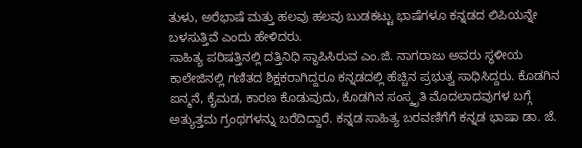ತುಳು, ಅರೆಭಾಷೆ ಮತ್ತು ಹಲವು ಹಲವು ಬುಡಕಟ್ಟು ಭಾಷೆಗಳೂ ಕನ್ನಡದ ಲಿಪಿಯನ್ನೇ ಬಳಸುತ್ತಿವೆ ಎಂದು ಹೇಳಿದರು.
ಸಾಹಿತ್ಯ ಪರಿಷತ್ತಿನಲ್ಲಿ ದತ್ತಿನಿಧಿ ಸ್ಥಾಪಿಸಿರುವ ಎಂ.ಜಿ. ನಾಗರಾಜು ಅವರು ಸ್ಥಳೀಯ ಕಾಲೇಜಿನಲ್ಲಿ ಗಣಿತದ ಶಿಕ್ಷಕರಾಗಿದ್ದರೂ ಕನ್ನಡದಲ್ಲಿ ಹೆಚ್ಚಿನ ಪ್ರಭುತ್ವ ಸಾಧಿಸಿದ್ದರು. ಕೊಡಗಿನ ಐನ್ಮನೆ, ಕೈಮಡ, ಕಾರಣ ಕೊಡುವುದು, ಕೊಡಗಿನ ಸಂಸ್ಕೃತಿ ಮೊದಲಾದವುಗಳ ಬಗ್ಗೆ ಅತ್ಯುತ್ತಮ ಗ್ರಂಥಗಳನ್ನು ಬರೆದಿದ್ದಾರೆ. ಕನ್ನಡ ಸಾಹಿತ್ಯ ಬರವಣಿಗೆಗೆ ಕನ್ನಡ ಭಾಷಾ ಡಾ. ಜೆ.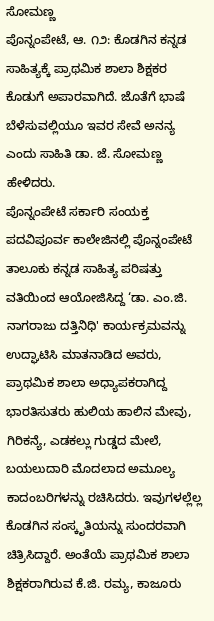ಸೋಮಣ್ಣ
ಪೊನ್ನಂಪೇಟೆ, ಆ. ೧೨: ಕೊಡಗಿನ ಕನ್ನಡ ಸಾಹಿತ್ಯಕ್ಕೆ ಪ್ರಾಥಮಿಕ ಶಾಲಾ ಶಿಕ್ಷಕರ ಕೊಡುಗೆ ಅಪಾರವಾಗಿದೆ. ಜೊತೆಗೆ ಭಾಷೆ ಬೆಳೆಸುವಲ್ಲಿಯೂ ಇವರ ಸೇವೆ ಅನನ್ಯ ಎಂದು ಸಾಹಿತಿ ಡಾ. ಜೆ. ಸೋಮಣ್ಣ ಹೇಳಿದರು.
ಪೊನ್ನಂಪೇಟೆ ಸರ್ಕಾರಿ ಸಂಯಕ್ತ ಪದವಿಪೂರ್ವ ಕಾಲೇಜಿನಲ್ಲಿ ಪೊನ್ನಂಪೇಟೆ ತಾಲೂಕು ಕನ್ನಡ ಸಾಹಿತ್ಯ ಪರಿಷತ್ತು ವತಿಯಿಂದ ಆಯೋಜಿಸಿದ್ದ ‘ಡಾ. ಎಂ.ಜಿ. ನಾಗರಾಜು ದತ್ತಿನಿಧಿ' ಕಾರ್ಯಕ್ರಮವನ್ನು ಉದ್ಘಾಟಿಸಿ ಮಾತನಾಡಿದ ಅವರು, ಪ್ರಾಥಮಿಕ ಶಾಲಾ ಅಧ್ಯಾಪಕರಾಗಿದ್ದ ಭಾರತಿಸುತರು ಹುಲಿಯ ಹಾಲಿನ ಮೇವು, ಗಿರಿಕನ್ಯೆ, ಎಡಕಲ್ಲು ಗುಡ್ಡದ ಮೇಲೆ, ಬಯಲುದಾರಿ ಮೊದಲಾದ ಅಮೂಲ್ಯ ಕಾದಂಬರಿಗಳನ್ನು ರಚಿಸಿದರು. ಇವುಗಳಲ್ಲೆಲ್ಲ ಕೊಡಗಿನ ಸಂಸ್ಕೃತಿಯನ್ನು ಸುಂದರವಾಗಿ ಚಿತ್ರಿಸಿದ್ದಾರೆ. ಅಂತೆಯೆ ಪ್ರಾಥಮಿಕ ಶಾಲಾ ಶಿಕ್ಷಕರಾಗಿರುವ ಕೆ.ಜಿ. ರಮ್ಯ, ಕಾಜೂರು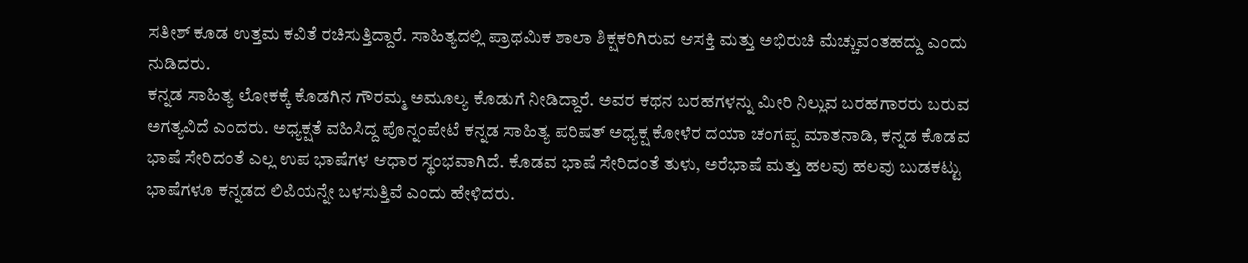ಸತೀಶ್ ಕೂಡ ಉತ್ತಮ ಕವಿತೆ ರಚಿಸುತ್ತಿದ್ದಾರೆ. ಸಾಹಿತ್ಯದಲ್ಲಿ ಪ್ರಾಥಮಿಕ ಶಾಲಾ ಶಿಕ್ಷಕರಿಗಿರುವ ಆಸಕ್ತಿ ಮತ್ತು ಅಭಿರುಚಿ ಮೆಚ್ಚುವಂತಹದ್ದು ಎಂದು ನುಡಿದರು.
ಕನ್ನಡ ಸಾಹಿತ್ಯ ಲೋಕಕ್ಕೆ ಕೊಡಗಿನ ಗೌರಮ್ಮ ಅಮೂಲ್ಯ ಕೊಡುಗೆ ನೀಡಿದ್ದಾರೆ. ಅವರ ಕಥನ ಬರಹಗಳನ್ನು ಮೀರಿ ನಿಲ್ಲುವ ಬರಹಗಾರರು ಬರುವ ಅಗತ್ಯವಿದೆ ಎಂದರು. ಅಧ್ಯಕ್ಷತೆ ವಹಿಸಿದ್ದ ಪೊನ್ನಂಪೇಟೆ ಕನ್ನಡ ಸಾಹಿತ್ಯ ಪರಿಷತ್ ಅಧ್ಯಕ್ಷ ಕೋಳೆರ ದಯಾ ಚಂಗಪ್ಪ ಮಾತನಾಡಿ, ಕನ್ನಡ ಕೊಡವ ಭಾಷೆ ಸೇರಿದಂತೆ ಎಲ್ಲ ಉಪ ಭಾಷೆಗಳ ಆಧಾರ ಸ್ಥಂಭವಾಗಿದೆ. ಕೊಡವ ಭಾಷೆ ಸೇರಿದಂತೆ ತುಳು, ಅರೆಭಾಷೆ ಮತ್ತು ಹಲವು ಹಲವು ಬುಡಕಟ್ಟು ಭಾಷೆಗಳೂ ಕನ್ನಡದ ಲಿಪಿಯನ್ನೇ ಬಳಸುತ್ತಿವೆ ಎಂದು ಹೇಳಿದರು.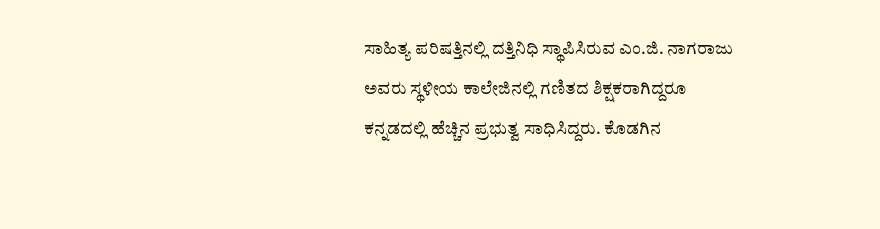ಸಾಹಿತ್ಯ ಪರಿಷತ್ತಿನಲ್ಲಿ ದತ್ತಿನಿಧಿ ಸ್ಥಾಪಿಸಿರುವ ಎಂ.ಜಿ. ನಾಗರಾಜು ಅವರು ಸ್ಥಳೀಯ ಕಾಲೇಜಿನಲ್ಲಿ ಗಣಿತದ ಶಿಕ್ಷಕರಾಗಿದ್ದರೂ ಕನ್ನಡದಲ್ಲಿ ಹೆಚ್ಚಿನ ಪ್ರಭುತ್ವ ಸಾಧಿಸಿದ್ದರು. ಕೊಡಗಿನ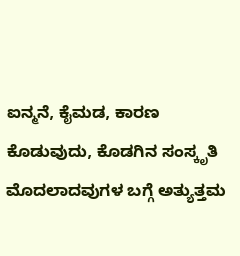ಐನ್ಮನೆ, ಕೈಮಡ, ಕಾರಣ ಕೊಡುವುದು, ಕೊಡಗಿನ ಸಂಸ್ಕೃತಿ ಮೊದಲಾದವುಗಳ ಬಗ್ಗೆ ಅತ್ಯುತ್ತಮ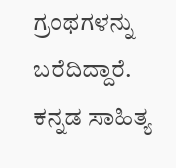ಗ್ರಂಥಗಳನ್ನು ಬರೆದಿದ್ದಾರೆ. ಕನ್ನಡ ಸಾಹಿತ್ಯ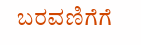ಬರವಣಿಗೆಗೆ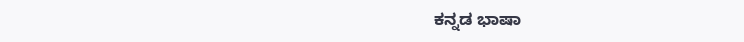ಕನ್ನಡ ಭಾಷಾ